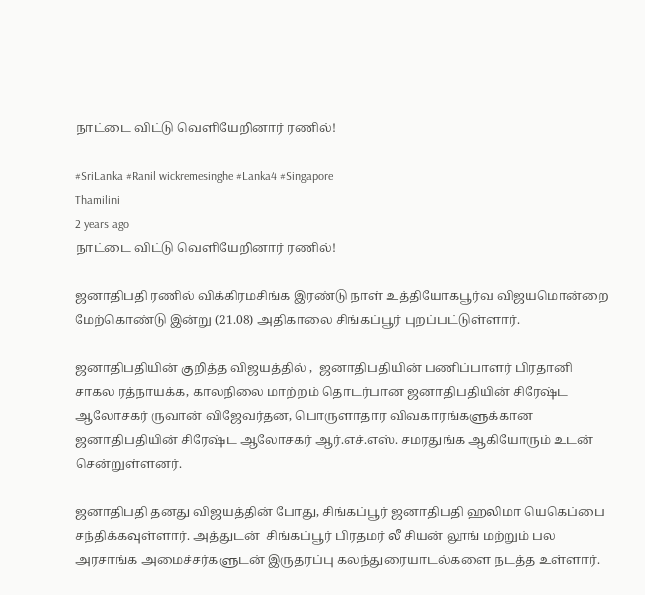நாட்டை விட்டு வெளியேறினார் ரணில்!

#SriLanka #Ranil wickremesinghe #Lanka4 #Singapore
Thamilini
2 years ago
நாட்டை விட்டு வெளியேறினார் ரணில்!

ஜனாதிபதி ரணில் விக்கிரமசிங்க இரண்டு நாள் உத்தியோகபூர்வ விஜயமொன்றை மேற்கொண்டு இன்று (21.08) அதிகாலை சிங்கப்பூர் புறப்பட்டுள்ளார்.

ஜனாதிபதியின் குறித்த விஜயத்தில் ,  ஜனாதிபதியின் பணிப்பாளர் பிரதானி சாகல ரத்நாயக்க, காலநிலை மாற்றம் தொடர்பான ஜனாதிபதியின் சிரேஷ்ட ஆலோசகர் ருவான் விஜேவர்தன, பொருளாதார விவகாரங்களுக்கான ஜனாதிபதியின் சிரேஷ்ட ஆலோசகர் ஆர்.எச்.எஸ். சமரதுங்க ஆகியோரும் உடன் சென்றுள்ளனர்.

ஜனாதிபதி தனது விஜயத்தின் போது, சிங்கப்பூர் ஜனாதிபதி ஹலிமா யெகெப்பை சந்திக்கவுள்ளார். அத்துடன்  சிங்கப்பூர் பிரதமர் லீ சியன் லூங் மற்றும் பல அரசாங்க அமைச்சர்களுடன் இருதரப்பு கலந்துரையாடல்களை நடத்த உள்ளார்.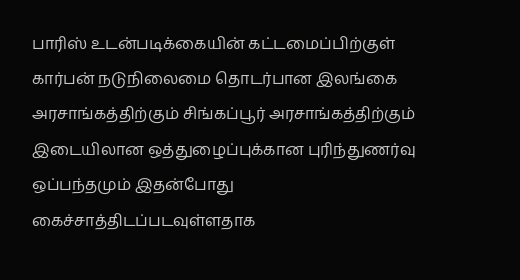பாரிஸ் உடன்படிக்கையின் கட்டமைப்பிற்குள் கார்பன் நடுநிலைமை தொடர்பான இலங்கை அரசாங்கத்திற்கும் சிங்கப்பூர் அரசாங்கத்திற்கும் இடையிலான ஒத்துழைப்புக்கான புரிந்துணர்வு ஒப்பந்தமும் இதன்போது கைச்சாத்திடப்படவுள்ளதாக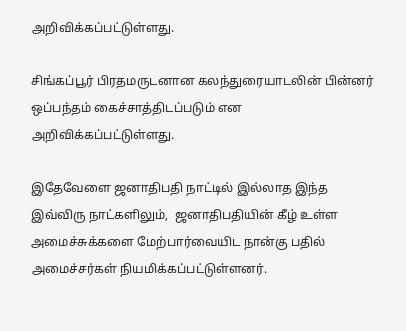அறிவிக்கப்பட்டுள்ளது.

சிங்கப்பூர் பிரதமருடனான கலந்துரையாடலின் பின்னர் ஒப்பந்தம் கைச்சாத்திடப்படும் என அறிவிக்கப்பட்டுள்ளது.

இதேவேளை ஜனாதிபதி நாட்டில் இல்லாத இந்த இவ்விரு நாட்களிலும்,  ஜனாதிபதியின் கீழ் உள்ள அமைச்சுக்களை மேற்பார்வையிட நான்கு பதில் அமைச்சர்கள் நியமிக்கப்பட்டுள்ளனர்.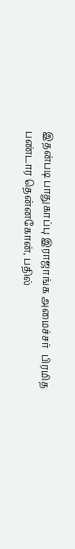இதன்படி பாதுகாப்பு இராஜாங்க அமைச்சர்  பிரமித பண்டார தென்னகோன், பதில்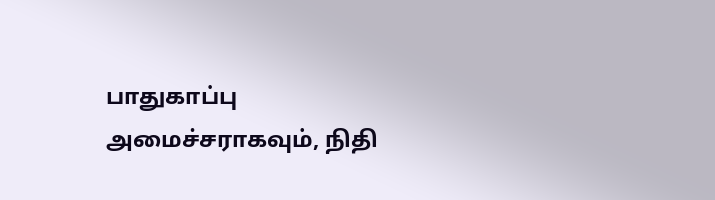பாதுகாப்பு அமைச்சராகவும், நிதி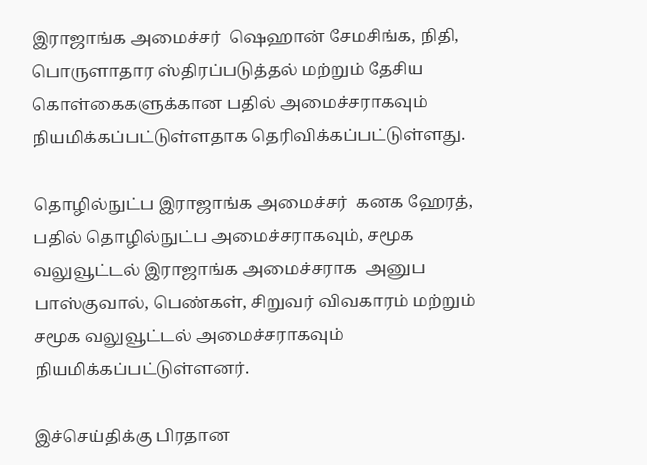இராஜாங்க அமைச்சர்  ஷெஹான் சேமசிங்க, நிதி, பொருளாதார ஸ்திரப்படுத்தல் மற்றும் தேசிய கொள்கைகளுக்கான பதில் அமைச்சராகவும் நியமிக்கப்பட்டுள்ளதாக தெரிவிக்கப்பட்டுள்ளது.

தொழில்நுட்ப இராஜாங்க அமைச்சர்  கனக ஹேரத், பதில் தொழில்நுட்ப அமைச்சராகவும், சமூக வலுவூட்டல் இராஜாங்க அமைச்சராக  அனுப பாஸ்குவால், பெண்கள், சிறுவர் விவகாரம் மற்றும் சமூக வலுவூட்டல் அமைச்சராகவும் நியமிக்கப்பட்டுள்ளனர்.

இச்செய்திக்கு பிரதான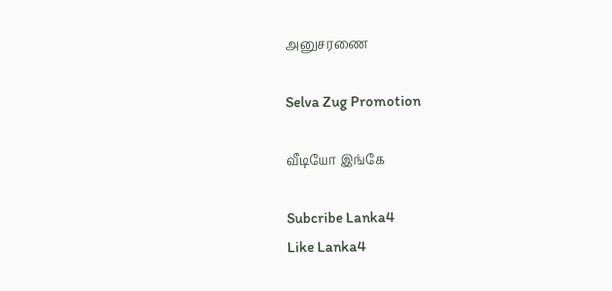அனுசரணை

Selva Zug Promotion

வீடியோ இங்கே

Subcribe Lanka4
Like Lanka4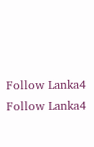Follow Lanka4
Follow Lanka4